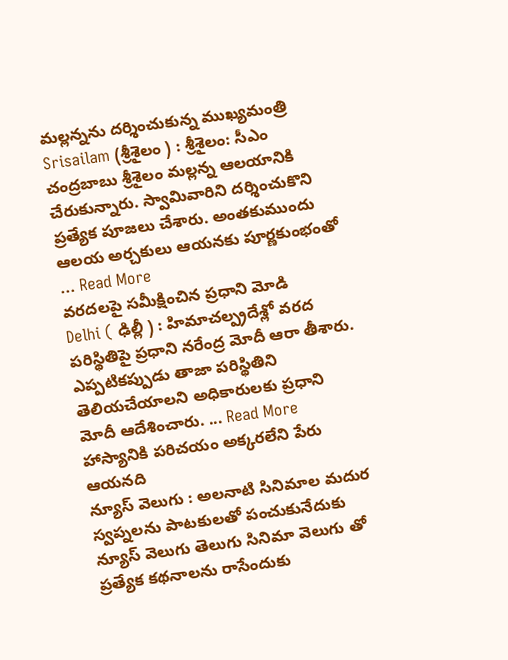మల్లన్నను దర్శించుకున్న ముఖ్యమంత్రి
Srisailam (శ్రీశైలం ) : శ్రీశైలం: సీఎం చంద్రబాబు శ్రీశైలం మల్లన్న ఆలయానికి చేరుకున్నారు. స్వామివారిని దర్శించుకొని ప్రత్యేక పూజలు చేశారు. అంతకుముందు ఆలయ అర్చకులు ఆయనకు పూర్ణకుంభంతో ... Read More
వరదలపై సమీక్షించిన ప్రధాని మోడి
Delhi ( ఢిల్లీ ) : హిమాచల్ప్రదేశ్లో వరద పరిస్థితిపై ప్రధాని నరేంద్ర మోదీ ఆరా తీశారు. ఎప్పటికప్పుడు తాజా పరిస్థితిని తెలియచేయాలని అధికారులకు ప్రధాని మోదీ ఆదేశించారు. ... Read More
హాస్యానికి పరిచయం అక్కరలేని పేరు ఆయనది
న్యూస్ వెలుగు : అలనాటి సినిమాల మదుర స్వప్నలను పాటకులతో పంచుకునేదుకు న్యూస్ వెలుగు తెలుగు సినిమా వెలుగు తో ప్రత్యేక కథనాలను రాసేందుకు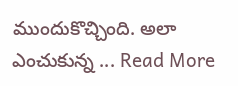ముందుకొచ్చింది. అలా ఎంచుకున్న ... Read More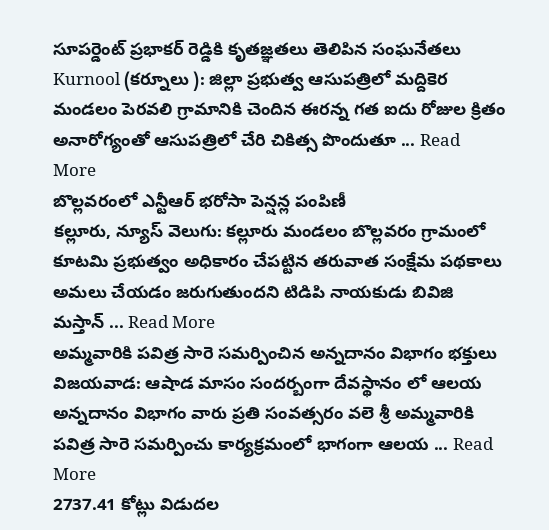సూపర్డెంట్ ప్రభాకర్ రెడ్డికి కృతజ్ఞతలు తెలిపిన సంఘనేతలు
Kurnool (కర్నూలు ): జిల్లా ప్రభుత్వ ఆసుపత్రిలో మద్దికెర మండలం పెరవలి గ్రామానికి చెందిన ఈరన్న గత ఐదు రోజుల క్రితం అనారోగ్యంతో ఆసుపత్రిలో చేరి చికిత్స పొందుతూ ... Read More
బొల్లవరంలో ఎన్టీఆర్ భరోసా పెన్షన్ల పంపిణీ
కల్లూరు, న్యూస్ వెలుగు: కల్లూరు మండలం బొల్లవరం గ్రామంలో కూటమి ప్రభుత్వం అధికారం చేపట్టిన తరువాత సంక్షేమ పథకాలు అమలు చేయడం జరుగుతుందని టిడిపి నాయకుడు బివిజి మస్తాన్ ... Read More
అమ్మవారికి పవిత్ర సారె సమర్పించిన అన్నదానం విభాగం భక్తులు
విజయవాడ: ఆషాడ మాసం సందర్బంగా దేవస్థానం లో ఆలయ అన్నదానం విభాగం వారు ప్రతి సంవత్సరం వలె శ్రీ అమ్మవారికి పవిత్ర సారె సమర్పించు కార్యక్రమంలో భాగంగా ఆలయ ... Read More
2737.41 కోట్లు విడుదల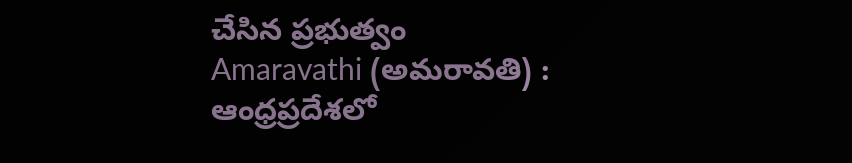చేసిన ప్రభుత్వం
Amaravathi (అమరావతి) : ఆంధ్రప్రదేశలో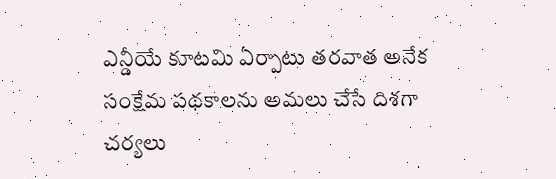ఎన్డీయే కూటమి ఏర్పాటు తరవాత అనేక సంక్షేమ పథకాలను అమలు చేసే దిశగా చర్యలు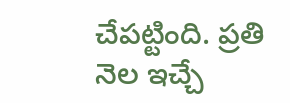చేపట్టింది. ప్రతి నెల ఇచ్చే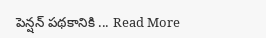పెన్షన్ పథకానికి ... Read More